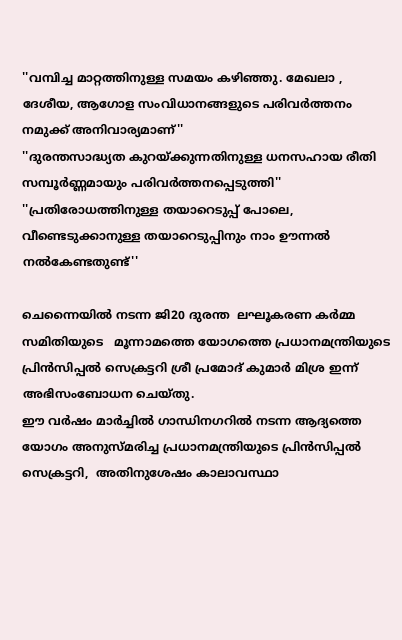''വമ്പിച്ച മാറ്റത്തിനുള്ള സമയം കഴിഞ്ഞു. മേഖലാ , ദേശീയ, ആഗോള സംവിധാനങ്ങളുടെ പരിവര്‍ത്തനം നമുക്ക് അനിവാര്യമാണ്''
''ദുരന്തസാദ്ധ്യത കുറയ്ക്കുന്നതിനുള്ള ധനസഹായ രീതി സമ്പൂര്‍ണ്ണമായും പരിവര്‍ത്തനപ്പെടുത്തി''
''പ്രതിരോധത്തിനുള്ള തയാറെടുപ്പ് പോലെ, വീണ്ടെടുക്കാനുള്ള തയാറെടുപ്പിനും നാം ഊന്നല്‍ നല്‍കേണ്ടതുണ്ട്''

ചെന്നൈയില്‍ നടന്ന ജി20 ദുരന്ത  ലഘൂകരണ കര്‍മ്മ സമിതിയുടെ   മൂന്നാമത്തെ യോഗത്തെ പ്രധാനമന്ത്രിയുടെ പ്രിന്‍സിപ്പല്‍ സെക്രട്ടറി ശ്രീ പ്രമോദ് കുമാര്‍ മിശ്ര ഇന്ന് അഭിസംബോധന ചെയ്തു.
ഈ വര്‍ഷം മാര്‍ച്ചില്‍ ഗാന്ധിനഗറില്‍ നടന്ന ആദ്യത്തെ യോഗം അനുസ്മരിച്ച പ്രധാനമന്ത്രിയുടെ പ്രിന്‍സിപ്പല്‍ സെക്രട്ടറി,  അതിനുശേഷം കാലാവസ്ഥാ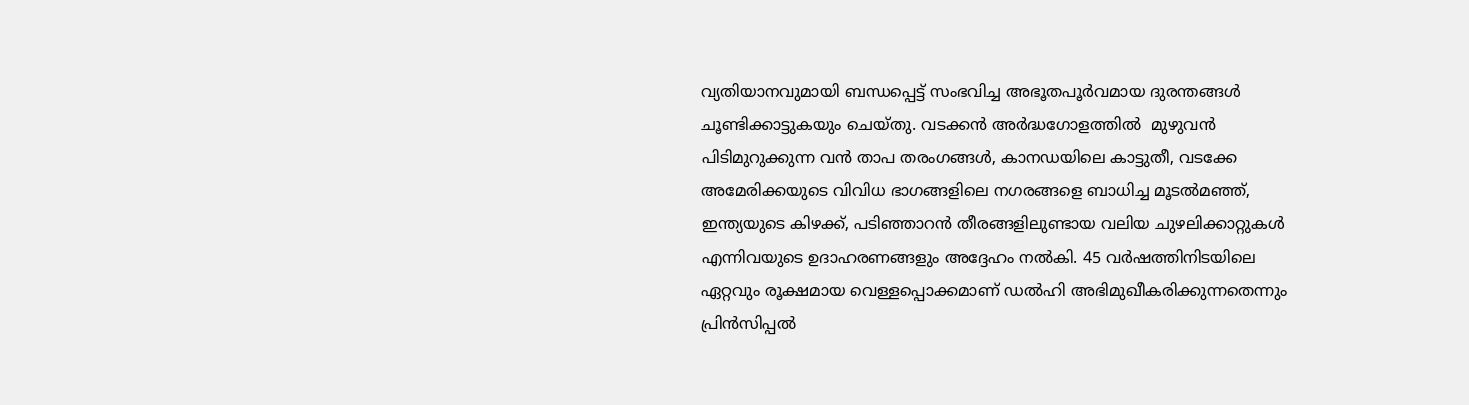വ്യതിയാനവുമായി ബന്ധപ്പെട്ട് സംഭവിച്ച അഭൂതപൂര്‍വമായ ദുരന്തങ്ങള്‍ ചൂണ്ടിക്കാട്ടുകയും ചെയ്തു. വടക്കന്‍ അര്‍ദ്ധഗോളത്തില്‍  മുഴുവന്‍ പിടിമുറുക്കുന്ന വന്‍ താപ തരംഗങ്ങള്‍, കാനഡയിലെ കാട്ടുതീ, വടക്കേ അമേരിക്കയുടെ വിവിധ ഭാഗങ്ങളിലെ നഗരങ്ങളെ ബാധിച്ച മൂടല്‍മഞ്ഞ്, ഇന്ത്യയുടെ കിഴക്ക്, പടിഞ്ഞാറന്‍ തീരങ്ങളിലുണ്ടായ വലിയ ചുഴലിക്കാറ്റുകള്‍ എന്നിവയുടെ ഉദാഹരണങ്ങളും അദ്ദേഹം നല്‍കി. 45 വര്‍ഷത്തിനിടയിലെ ഏറ്റവും രൂക്ഷമായ വെള്ളപ്പൊക്കമാണ് ഡല്‍ഹി അഭിമുഖീകരിക്കുന്നതെന്നും പ്രിന്‍സിപ്പല്‍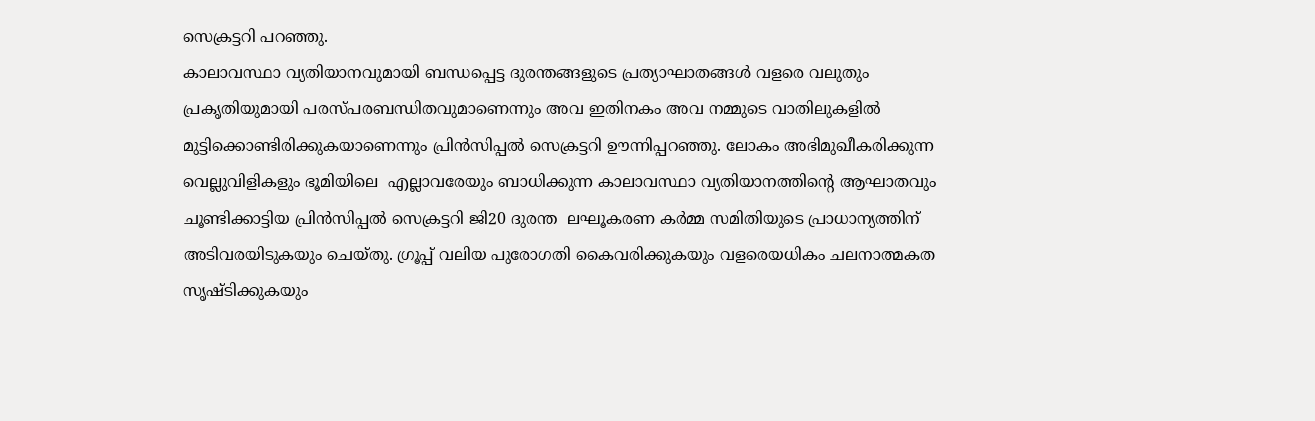സെക്രട്ടറി പറഞ്ഞു.
കാലാവസ്ഥാ വ്യതിയാനവുമായി ബന്ധപ്പെട്ട ദുരന്തങ്ങളുടെ പ്രത്യാഘാതങ്ങള്‍ വളരെ വലുതും പ്രകൃതിയുമായി പരസ്പരബന്ധിതവുമാണെന്നും അവ ഇതിനകം അവ നമ്മുടെ വാതിലുകളില്‍ മുട്ടിക്കൊണ്ടിരിക്കുകയാണെന്നും പ്രിന്‍സിപ്പല്‍ സെക്രട്ടറി ഊന്നിപ്പറഞ്ഞു. ലോകം അഭിമുഖീകരിക്കുന്ന വെല്ലുവിളികളും ഭൂമിയിലെ  എല്ലാവരേയും ബാധിക്കുന്ന കാലാവസ്ഥാ വ്യതിയാനത്തിന്റെ ആഘാതവും ചൂണ്ടിക്കാട്ടിയ പ്രിന്‍സിപ്പല്‍ സെക്രട്ടറി ജി20 ദുരന്ത  ലഘൂകരണ കര്‍മ്മ സമിതിയുടെ പ്രാധാന്യത്തിന് അടിവരയിടുകയും ചെയ്തു. ഗ്രൂപ്പ് വലിയ പുരോഗതി കൈവരിക്കുകയും വളരെയധികം ചലനാത്മകത സൃഷ്ടിക്കുകയും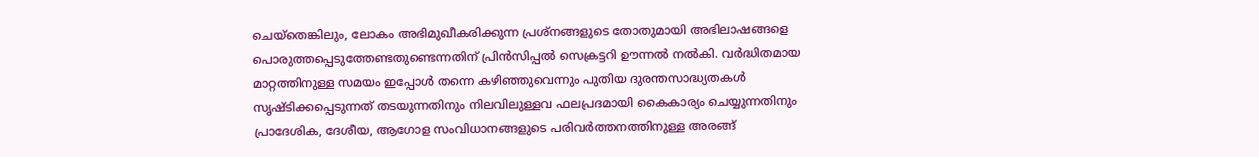ചെയ്‌തെങ്കിലും, ലോകം അഭിമുഖീകരിക്കുന്ന പ്രശ്‌നങ്ങളുടെ തോതുമായി അഭിലാഷങ്ങളെ പൊരുത്തപ്പെടുത്തേണ്ടതുണ്ടെന്നതിന് പ്രിന്‍സിപ്പല്‍ സെക്രട്ടറി ഊന്നല്‍ നല്‍കി. വര്‍ദ്ധിതമായ മാറ്റത്തിനുള്ള സമയം ഇപ്പോള്‍ തന്നെ കഴിഞ്ഞുവെന്നും പുതിയ ദുരന്തസാദ്ധ്യതകള്‍ സൃഷ്ടിക്കപ്പെടുന്നത് തടയുന്നതിനും നിലവിലുള്ളവ ഫലപ്രദമായി കൈകാര്യം ചെയ്യുന്നതിനും പ്രാദേശിക, ദേശീയ, ആഗോള സംവിധാനങ്ങളുടെ പരിവര്‍ത്തനത്തിനുള്ള അരങ്ങ്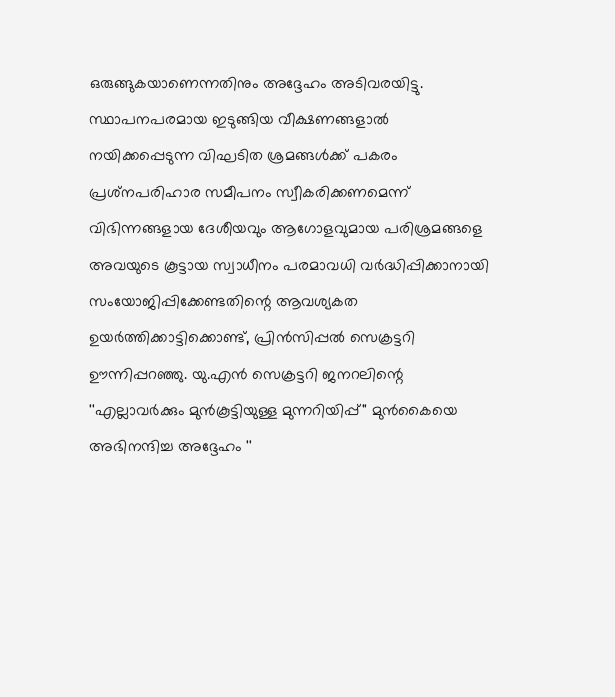ഒരുങ്ങുകയാണെന്നതിനും അദ്ദേഹം അടിവരയിട്ടു.
സ്ഥാപനപരമായ ഇടുങ്ങിയ വീക്ഷണങ്ങളാല്‍ നയിക്കപ്പെടുന്ന വിഘടിത ശ്രമങ്ങള്‍ക്ക് പകരം പ്രശ്‌നപരിഹാര സമീപനം സ്വീകരിക്കണമെന്ന് വിഭിന്നങ്ങളായ ദേശീയവും ആഗോളവുമായ പരിശ്രമങ്ങളെ അവയുടെ കൂട്ടായ സ്വാധീനം പരമാവധി വര്‍ദ്ധിപ്പിക്കാനായി സംയോജിപ്പിക്കേണ്ടതിന്റെ ആവശ്യകത ഉയര്‍ത്തിക്കാട്ടിക്കൊണ്ട്, പ്രിന്‍സിപ്പല്‍ സെക്രട്ടറി ഊന്നിപ്പറഞ്ഞു. യു.എന്‍ സെക്രട്ടറി ജനറലിന്റെ ''എല്ലാവര്‍ക്കും മുന്‍കൂട്ടിയുള്ള മുന്നറിയിപ്പ്'' മുന്‍കൈയെ അഭിനന്ദിച്ച അദ്ദേഹം ''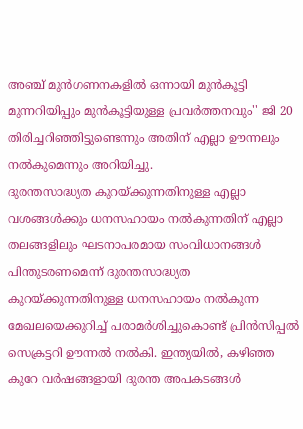അഞ്ച് മുന്‍ഗണനകളില്‍ ഒന്നായി മുന്‍കൂട്ടി മുന്നറിയിപ്പും മുന്‍കൂട്ടിയുള്ള പ്രവര്‍ത്തനവും'' ജി 20 തിരിച്ചറിഞ്ഞിട്ടുണ്ടെന്നും അതിന് എല്ലാ ഊന്നലും നല്‍കുമെന്നും അറിയിച്ചു.
ദുരന്തസാദ്ധ്യത കുറയ്ക്കുന്നതിനുള്ള എല്ലാ വശങ്ങള്‍ക്കും ധനസഹായം നല്‍കുന്നതിന് എല്ലാ തലങ്ങളിലും ഘടനാപരമായ സംവിധാനങ്ങള്‍ പിന്തുടരണമെന്ന് ദുരന്തസാദ്ധ്യത കുറയ്ക്കുന്നതിനുള്ള ധനസഹായം നല്‍കുന്ന മേഖലയെക്കുറിച്ച് പരാമര്‍ശിച്ചുകൊണ്ട് പ്രിന്‍സിപ്പല്‍ സെക്രട്ടറി ഊന്നല്‍ നല്‍കി. ഇന്ത്യയില്‍, കഴിഞ്ഞ കുറേ വര്‍ഷങ്ങളായി ദുരന്ത അപകടങ്ങള്‍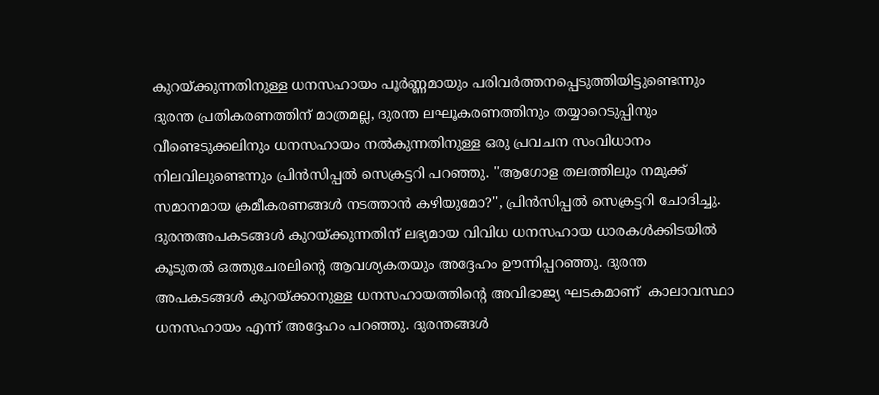കുറയ്ക്കുന്നതിനുള്ള ധനസഹായം പൂര്‍ണ്ണമായും പരിവര്‍ത്തനപ്പെടുത്തിയിട്ടുണ്ടെന്നും ദുരന്ത പ്രതികരണത്തിന് മാത്രമല്ല, ദുരന്ത ലഘൂകരണത്തിനും തയ്യാറെടുപ്പിനും വീണ്ടെടുക്കലിനും ധനസഹായം നല്‍കുന്നതിനുള്ള ഒരു പ്രവചന സംവിധാനം നിലവിലുണ്ടെന്നും പ്രിന്‍സിപ്പല്‍ സെക്രട്ടറി പറഞ്ഞു. ''ആഗോള തലത്തിലും നമുക്ക് സമാനമായ ക്രമീകരണങ്ങള്‍ നടത്താന്‍ കഴിയുമോ?'', പ്രിന്‍സിപ്പല്‍ സെക്രട്ടറി ചോദിച്ചു. ദുരന്തഅപകടങ്ങള്‍ കുറയ്ക്കുന്നതിന് ലഭ്യമായ വിവിധ ധനസഹായ ധാരകള്‍ക്കിടയില്‍ കൂടുതല്‍ ഒത്തുചേരലിന്റെ ആവശ്യകതയും അദ്ദേഹം ഊന്നിപ്പറഞ്ഞു. ദുരന്ത അപകടങ്ങള്‍ കുറയ്ക്കാനുള്ള ധനസഹായത്തിന്റെ അവിഭാജ്യ ഘടകമാണ്  കാലാവസ്ഥാ ധനസഹായം എന്ന് അദ്ദേഹം പറഞ്ഞു. ദുരന്തങ്ങൾ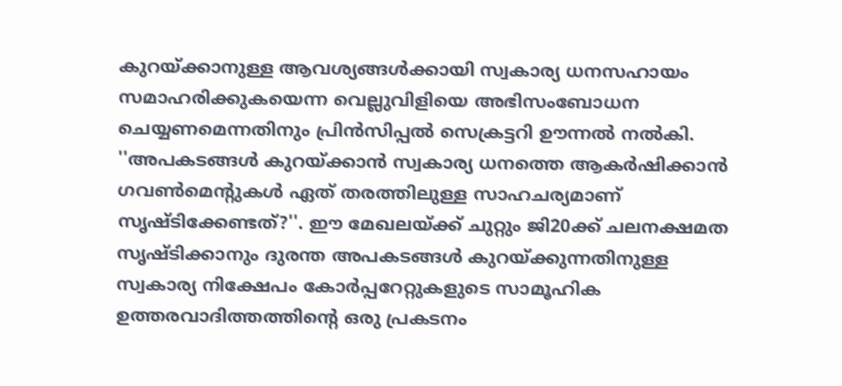കുറയ്ക്കാനുള്ള ആവശ്യങ്ങള്‍ക്കായി സ്വകാര്യ ധനസഹായം സമാഹരിക്കുകയെന്ന വെല്ലുവിളിയെ അഭിസംബോധന ചെയ്യണമെന്നതിനും പ്രിന്‍സിപ്പല്‍ സെക്രട്ടറി ഊന്നല്‍ നല്‍കി. ''അപകടങ്ങള്‍ കുറയ്ക്കാന്‍ സ്വകാര്യ ധനത്തെ ആകര്‍ഷിക്കാന്‍ ഗവണ്‍മെന്റുകള്‍ ഏത് തരത്തിലുള്ള സാഹചര്യമാണ് സൃഷ്ടിക്കേണ്ടത്?''. ഈ മേഖലയ്ക്ക് ചുറ്റും ജി20ക്ക് ചലനക്ഷമത സൃഷ്ടിക്കാനും ദുരന്ത അപകടങ്ങള്‍ കുറയ്ക്കുന്നതിനുള്ള സ്വകാര്യ നിക്ഷേപം കോര്‍പ്പറേറ്റുകളുടെ സാമൂഹിക ഉത്തരവാദിത്തത്തിന്റെ ഒരു പ്രകടനം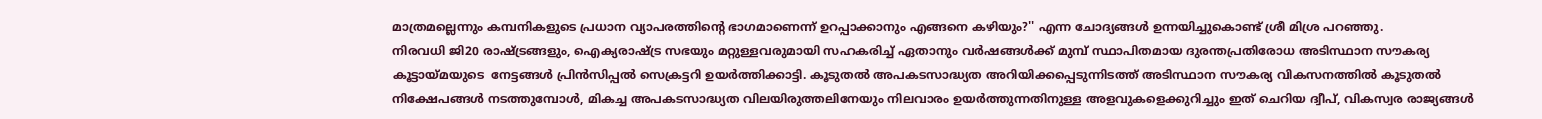മാത്രമല്ലെന്നും കമ്പനികളുടെ പ്രധാന വ്യാപരത്തിന്റെ ഭാഗമാണെന്ന് ഉറപ്പാക്കാനും എങ്ങനെ കഴിയും?'' എന്ന ചോദ്യങ്ങള്‍ ഉന്നയിച്ചുകൊണ്ട് ശ്രീ മിശ്ര പറഞ്ഞു.
നിരവധി ജി20 രാഷ്ട്രങ്ങളും, ഐക്യരാഷ്ട്ര സഭയും മറ്റുള്ളവരുമായി സഹകരിച്ച് ഏതാനും വര്‍ഷങ്ങള്‍ക്ക് മുമ്പ് സ്ഥാപിതമായ ദുരന്തപ്രതിരോധ അടിസ്ഥാന സൗകര്യ കൂട്ടായ്മയുടെ  നേട്ടങ്ങള്‍ പ്രിന്‍സിപ്പല്‍ സെക്രട്ടറി ഉയര്‍ത്തിക്കാട്ടി. കൂടുതല്‍ അപകടസാദ്ധ്യത അറിയിക്കപ്പെടുന്നിടത്ത് അടിസ്ഥാന സൗകര്യ വികസനത്തില്‍ കൂടുതല്‍ നിക്ഷേപങ്ങള്‍ നടത്തുമ്പോള്‍, മികച്ച അപകടസാദ്ധ്യത വിലയിരുത്തലിനേയും നിലവാരം ഉയര്‍ത്തുന്നതിനുള്ള അളവുകളെക്കുറിച്ചും ഇത് ചെറിയ ദ്വീപ്, വികസ്വര രാജ്യങ്ങള്‍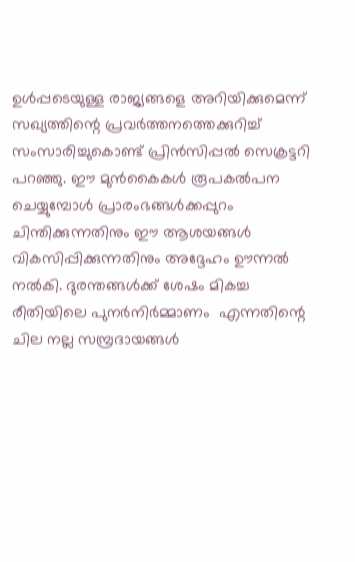ഉള്‍പ്പടെയുള്ള രാജ്യങ്ങളെ അറിയിക്കുമെന്ന് സഖ്യത്തിന്റെ പ്രവര്‍ത്തനത്തെക്കുറിച്ച് സംസാരിച്ചുകൊണ്ട് പ്രിന്‍സിപ്പല്‍ സെക്രട്ടറി പറഞ്ഞു. ഈ മുന്‍കൈകള്‍ രൂപകല്‍പന ചെയ്യുമ്പോള്‍ പ്രാരംഭങ്ങള്‍ക്കപ്പുറം ചിന്തിക്കുന്നതിനും ഈ ആശയങ്ങള്‍ വികസിപ്പിക്കുന്നതിനും അദ്ദേഹം ഊന്നല്‍ നല്‍കി. ദുരന്തങ്ങള്‍ക്ക് ശേഷം മികച്ച രീതിയിലെ പുനര്‍നിര്‍മ്മാണം  എന്നതിന്റെ ചില നല്ല സമ്പ്രദായങ്ങള്‍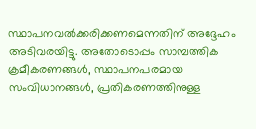സ്ഥാപനവല്‍ക്കരിക്കണമെന്നതിന് അദ്ദേഹം അടിവരയിട്ടു. അതോടൊപ്പം സാമ്പത്തിക ക്രമീകരണങ്ങള്‍, സ്ഥാപനപരമായ സംവിധാനങ്ങള്‍, പ്രതികരണത്തിനുള്ള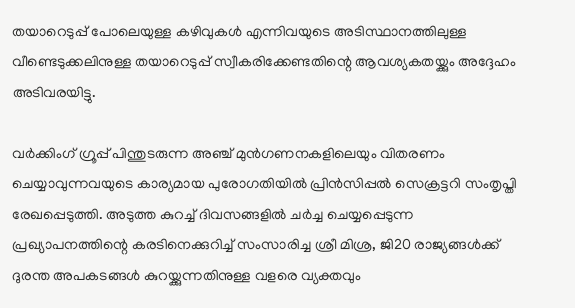തയാറെടുപ്പ് പോലെയുള്ള കഴിവുകള്‍ എന്നിവയുടെ അടിസ്ഥാനത്തിലുള്ള വീണ്ടെടുക്കലിനുള്ള തയാറെടുപ്പ് സ്വീകരിക്കേണ്ടതിന്റെ ആവശ്യകതയ്ക്കും അദ്ദേഹം അടിവരയിട്ടു.

വര്‍ക്കിംഗ് ഗ്രൂപ്പ് പിന്തുടരുന്ന അഞ്ച് മുന്‍ഗണനകളിലെയും വിതരണം ചെയ്യാവുന്നവയുടെ കാര്യമായ പുരോഗതിയില്‍ പ്രിന്‍സിപ്പല്‍ സെക്രട്ടറി സംതൃപ്തി രേഖപ്പെടുത്തി. അടുത്ത കുറച്ച് ദിവസങ്ങളില്‍ ചര്‍ച്ച ചെയ്യപ്പെടുന്ന പ്രഖ്യാപനത്തിന്റെ കരടിനെക്കുറിച്ച് സംസാരിച്ച ശ്രീ മിശ്ര, ജി20 രാജ്യങ്ങള്‍ക്ക് ദുരന്ത അപകടങ്ങള്‍ കുറയ്ക്കുന്നതിനുള്ള വളരെ വ്യക്തവും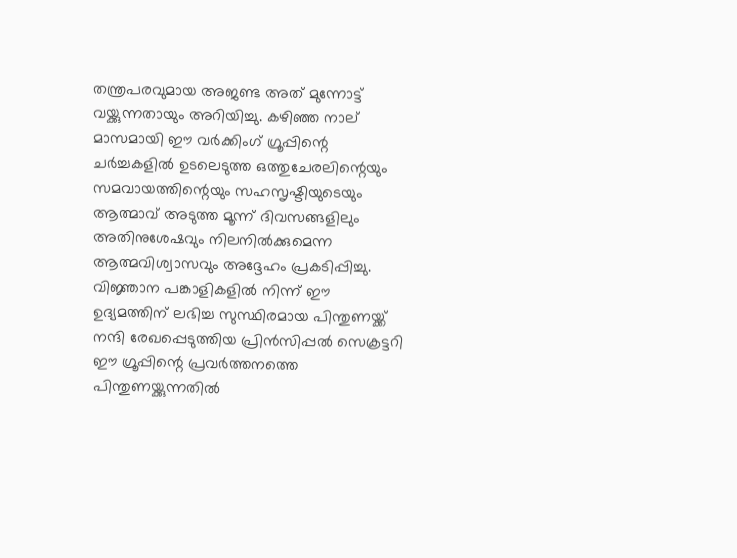തന്ത്രപരവുമായ അജണ്ട അത് മുന്നോട്ട് വയ്ക്കുന്നതായും അറിയിച്ചു. കഴിഞ്ഞ നാല് മാസമായി ഈ വര്‍ക്കിംഗ് ഗ്രൂപ്പിന്റെ ചര്‍ച്ചകളില്‍ ഉടലെടുത്ത ഒത്തുചേരലിന്റെയും സമവായത്തിന്റെയും സഹസൃഷ്ടിയുടെയും ആത്മാവ് അടുത്ത മൂന്ന് ദിവസങ്ങളിലും അതിനുശേഷവും നിലനില്‍ക്കുമെന്ന ആത്മവിശ്വാസവും അദ്ദേഹം പ്രകടിപ്പിച്ചു.
വിജ്ഞാന പങ്കാളികളില്‍ നിന്ന് ഈ ഉദ്യമത്തിന് ലഭിച്ച സുസ്ഥിരമായ പിന്തുണയ്ക്ക് നന്ദി രേഖപ്പെടുത്തിയ പ്രിന്‍സിപ്പല്‍ സെക്രട്ടറി ഈ ഗ്രൂപ്പിന്റെ പ്രവര്‍ത്തനത്തെ പിന്തുണയ്ക്കുന്നതില്‍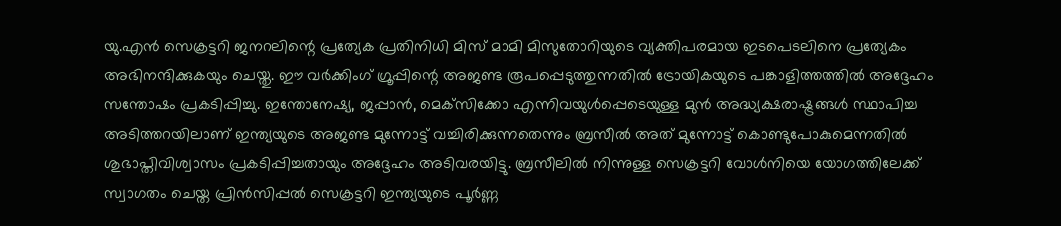യു.എന്‍ സെക്രട്ടറി ജനറലിന്റെ പ്രത്യേക പ്രതിനിധി മിസ് മാമി മിസുതോറിയുടെ വ്യക്തിപരമായ ഇടപെടലിനെ പ്രത്യേകം അഭിനന്ദിക്കുകയും ചെയ്തു. ഈ വര്‍ക്കിംഗ് ഗ്രൂപ്പിന്റെ അജണ്ട രൂപപ്പെടുത്തുന്നതില്‍ ട്രോയികയുടെ പങ്കാളിത്തത്തില്‍ അദ്ദേഹം സന്തോഷം പ്രകടിപ്പിച്ചു. ഇന്തോനേഷ്യ, ജപ്പാന്‍, മെക്‌സിക്കോ എന്നിവയുള്‍പ്പെടെയുള്ള മുന്‍ അദ്ധ്യക്ഷരാഷ്ട്രങ്ങള്‍ സ്ഥാപിച്ച അടിത്തറയിലാണ് ഇന്ത്യയുടെ അജണ്ട മുന്നോട്ട് വച്ചിരിക്കുന്നതെന്നും ബ്രസീല്‍ അത് മുന്നോട്ട് കൊണ്ടുപോകുമെന്നതില്‍ ശുഭാപ്തിവിശ്വാസം പ്രകടിപ്പിച്ചതായും അദ്ദേഹം അടിവരയിട്ടു. ബ്രസീലില്‍ നിന്നുള്ള സെക്രട്ടറി വോള്‍നിയെ യോഗത്തിലേക്ക് സ്വാഗതം ചെയ്ത പ്രിന്‍സിപ്പല്‍ സെക്രട്ടറി ഇന്ത്യയുടെ പൂര്‍ണ്ണ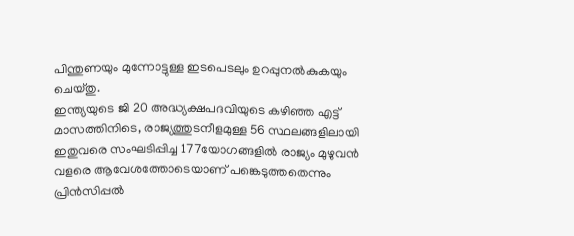പിന്തുണയും മുന്നോട്ടുള്ള ഇടപെടലും ഉറപ്പുനല്‍കുകയും ചെയ്തു.
ഇന്ത്യയുടെ ജി 20 അദ്ധ്യക്ഷപദവിയുടെ കഴിഞ്ഞ എട്ട് മാസത്തിനിടെ, രാജ്യത്തുടനീളമുള്ള 56 സ്ഥലങ്ങളിലായി ഇതുവരെ സംഘടിപ്പിച്ച 177യോഗങ്ങളില്‍ രാജ്യം മുഴുവന്‍ വളരെ ആവേശത്തോടെയാണ് പങ്കെടുത്തതെന്നും പ്രിന്‍സിപ്പല്‍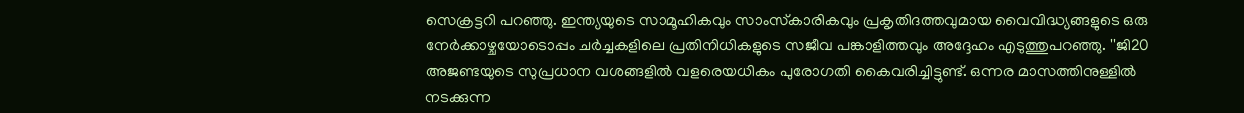സെക്രട്ടറി പറഞ്ഞു. ഇന്ത്യയുടെ സാമൂഹികവും സാംസ്‌കാരികവും പ്രകൃതിദത്തവുമായ വൈവിദ്ധ്യങ്ങളുടെ ഒരു നേര്‍ക്കാഴ്ചയോടൊപ്പം ചര്‍ച്ചകളിലെ പ്രതിനിധികളുടെ സജീവ പങ്കാളിത്തവും അദ്ദേഹം എടുത്തുപറഞ്ഞു. ''ജി20 അജണ്ടയുടെ സുപ്രധാന വശങ്ങളില്‍ വളരെയധികം പുരോഗതി കൈവരിച്ചിട്ടുണ്ട്. ഒന്നര മാസത്തിനുള്ളില്‍ നടക്കുന്ന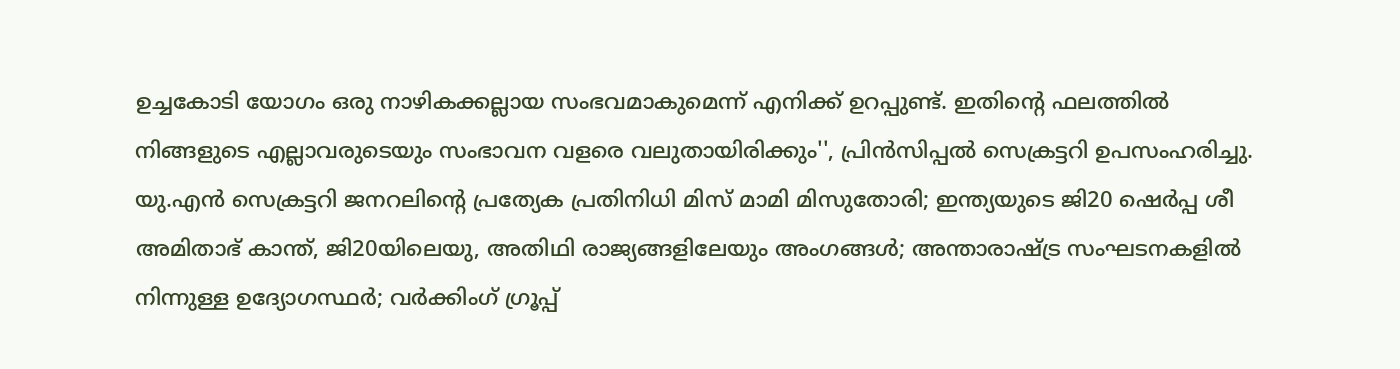ഉച്ചകോടി യോഗം ഒരു നാഴികക്കല്ലായ സംഭവമാകുമെന്ന് എനിക്ക് ഉറപ്പുണ്ട്. ഇതിന്റെ ഫലത്തില്‍ നിങ്ങളുടെ എല്ലാവരുടെയും സംഭാവന വളരെ വലുതായിരിക്കും'', പ്രിന്‍സിപ്പല്‍ സെക്രട്ടറി ഉപസംഹരിച്ചു.
യു.എന്‍ സെക്രട്ടറി ജനറലിന്റെ പ്രത്യേക പ്രതിനിധി മിസ് മാമി മിസുതോരി; ഇന്ത്യയുടെ ജി20 ഷെര്‍പ്പ ശീ അമിതാഭ് കാന്ത്, ജി20യിലെയു, അതിഥി രാജ്യങ്ങളിലേയും അംഗങ്ങള്‍; അന്താരാഷ്ട്ര സംഘടനകളില്‍ നിന്നുള്ള ഉദ്യോഗസ്ഥര്‍; വര്‍ക്കിംഗ് ഗ്രൂപ്പ്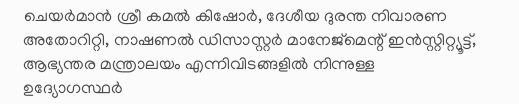ചെയര്‍മാന്‍ ശ്രീ കമല്‍ കിഷോര്‍, ദേശീയ ദുരന്ത നിവാരണ അതോറിറ്റി, നാഷണല്‍ ഡിസാസ്റ്റര്‍ മാനേജ്‌മെന്റ് ഇന്‍സ്റ്റിറ്റ്യൂട്ട്, ആഭ്യന്തര മന്ത്രാലയം എന്നിവിടങ്ങളില്‍ നിന്നുള്ള ഉദ്യോഗസ്ഥര്‍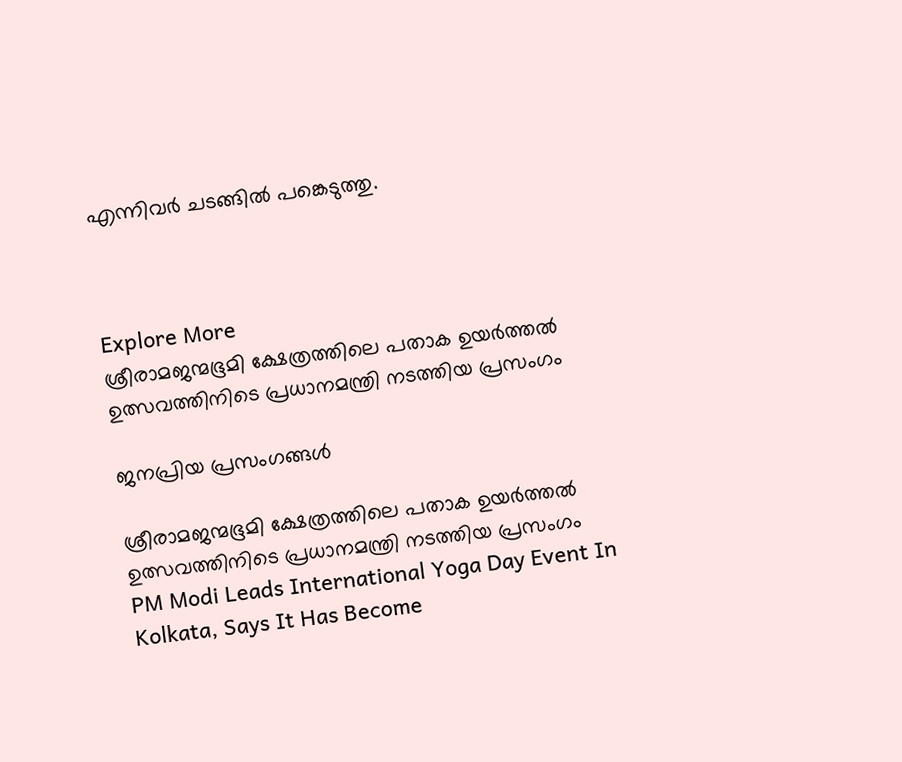എന്നിവര്‍ ചടങ്ങില്‍ പങ്കെടുത്തു.



Explore More
ശ്രീരാമജന്മഭൂമി ക്ഷേത്രത്തിലെ പതാക ഉയർത്തൽ ഉത്സവത്തിനിടെ പ്രധാനമന്ത്രി നടത്തിയ പ്രസംഗം

ജനപ്രിയ പ്രസംഗങ്ങൾ

ശ്രീരാമജന്മഭൂമി ക്ഷേത്രത്തിലെ പതാക ഉയർത്തൽ ഉത്സവത്തിനിടെ പ്രധാനമന്ത്രി നടത്തിയ പ്രസംഗം
PM Modi Leads International Yoga Day Event In Kolkata, Says It Has Become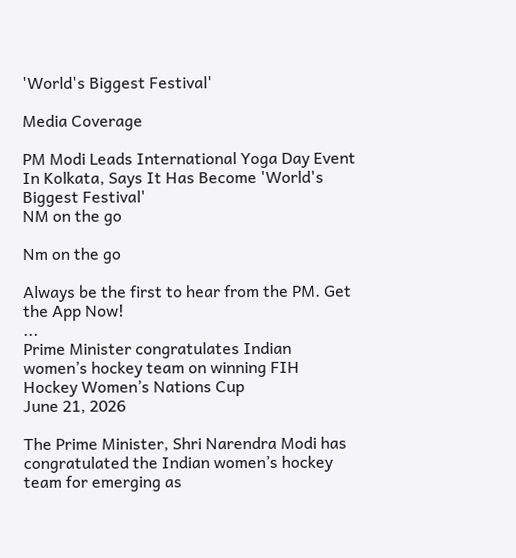'World's Biggest Festival'

Media Coverage

PM Modi Leads International Yoga Day Event In Kolkata, Says It Has Become 'World's Biggest Festival'
NM on the go

Nm on the go

Always be the first to hear from the PM. Get the App Now!
...
Prime Minister congratulates Indian women’s hockey team on winning FIH Hockey Women’s Nations Cup
June 21, 2026

The Prime Minister, Shri Narendra Modi has congratulated the Indian women’s hockey team for emerging as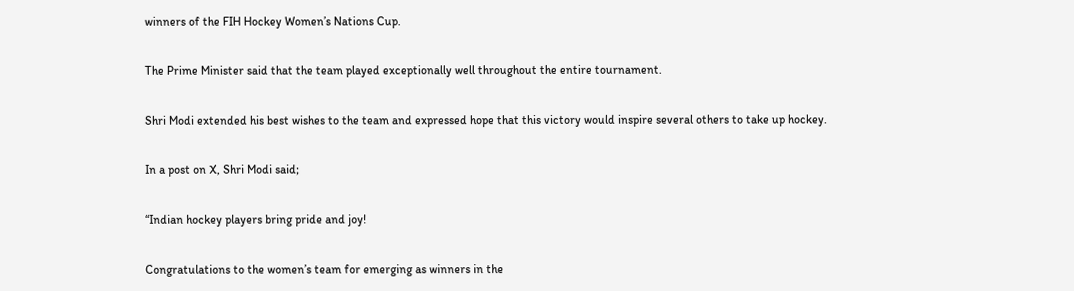winners of the FIH Hockey Women’s Nations Cup.

The Prime Minister said that the team played exceptionally well throughout the entire tournament.

Shri Modi extended his best wishes to the team and expressed hope that this victory would inspire several others to take up hockey.

In a post on X, Shri Modi said;

“Indian hockey players bring pride and joy!

Congratulations to the women’s team for emerging as winners in the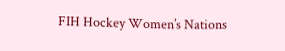FIH Hockey Women’s Nations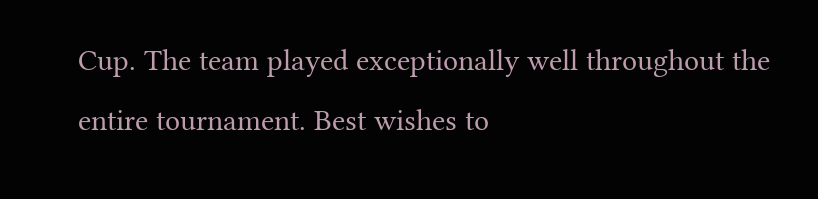Cup. The team played exceptionally well throughout the entire tournament. Best wishes to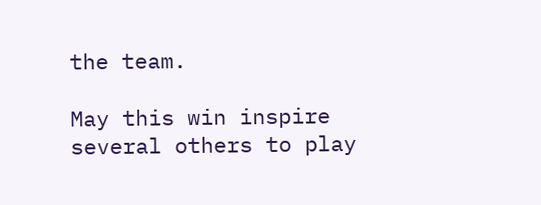the team.

May this win inspire several others to play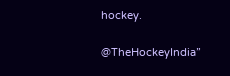hockey.

@TheHockeyIndia”